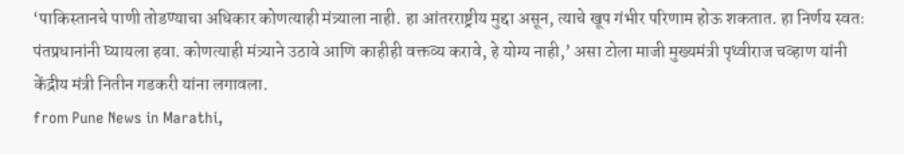‘पाकिस्तानचे पाणी तोडण्याचा अधिकार कोणत्याही मंत्र्याला नाही. हा आंतरराष्ट्रीय मुद्दा असून, त्याचे खूप गंभीर परिणाम होऊ शकतात. हा निर्णय स्वतः पंतप्रधानांनी घ्यायला हवा. कोणत्याही मंत्र्याने उठावे आणि काहीही वक्तव्य करावे, हे योग्य नाही,’ असा टोला माजी मुख्यमंत्री पृथ्वीराज चव्हाण यांनी केंद्रीय मंत्री नितीन गडकरी यांना लगावला.
from Pune News in Marathi,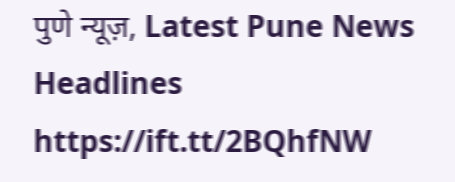पुणे न्यूज़, Latest Pune News Headlines https://ift.tt/2BQhfNW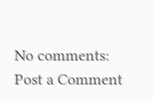No comments:
Post a Comment